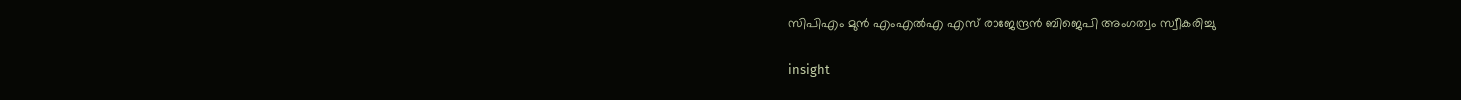സിപിഎം മുൻ എംഎൽഎ എസ് രാജേന്ദ്രൻ ബിജെപി അംഗത്വം സ്വീകരിച്ചു

insight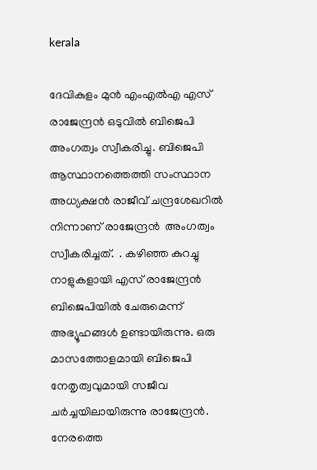kerala

ദേവികുളം മുൻ എംഎൽഎ എസ് രാജേന്ദ്രൻ ഒടുവിൽ ബിജെപി അംഗത്വം സ്വീകരിച്ചു. ബിജെപി ആസ്ഥാനത്തെത്തി സംസ്ഥാന അധ്യക്ഷൻ രാജീവ്‌ ചന്ദ്രശേഖറിൽ നിന്നാണ് രാജേന്ദ്രൻ  അംഗത്വം സ്വീകരിച്ചത്.  . കഴിഞ്ഞ കുറച്ചു നാളുകളായി എസ് രാജേന്ദ്രൻ ബിജെപിയിൽ ചേരുമെന്ന് അഭ്യൂഹങ്ങൾ ഉണ്ടായിരുന്നു. ഒരു മാസത്തോളമായി ബിജെപി നേതൃത്വവുമായി സജീവ ചർച്ചയിലായിരുന്നു രാജേന്ദ്രൻ. നേരത്തെ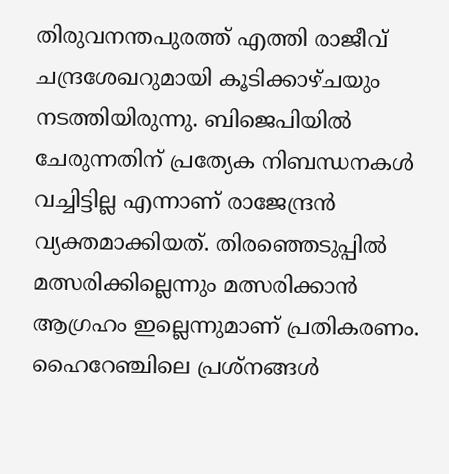തിരുവനന്തപുരത്ത് എത്തി രാജീവ്‌ ചന്ദ്രശേഖറുമായി കൂടിക്കാഴ്ചയും നടത്തിയിരുന്നു. ബിജെപിയിൽ ചേരുന്നതിന് പ്രത്യേക നിബന്ധനകൾ വച്ചിട്ടില്ല എന്നാണ് രാജേന്ദ്രൻ വ്യക്തമാക്കിയത്. തിരഞ്ഞെടുപ്പിൽ മത്സരിക്കില്ലെന്നും മത്സരിക്കാൻ ആഗ്രഹം ഇല്ലെന്നുമാണ് പ്രതികരണം. ഹൈറേഞ്ചിലെ പ്രശ്നങ്ങൾ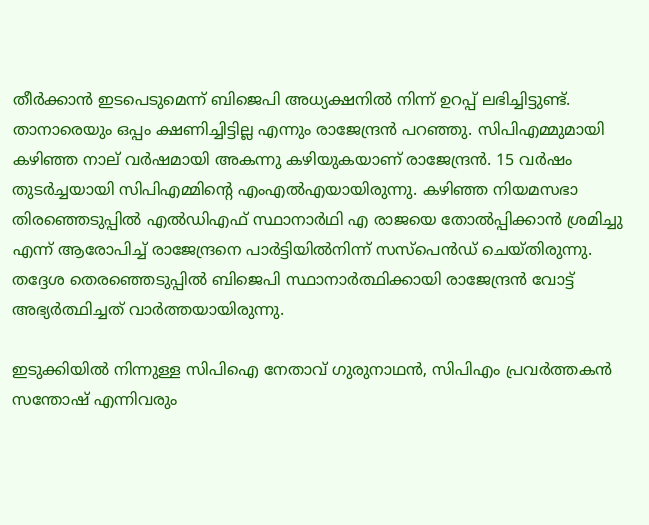തീർക്കാൻ ഇടപെടുമെന്ന് ബിജെപി അധ്യക്ഷനിൽ നിന്ന് ഉറപ്പ് ലഭിച്ചിട്ടുണ്ട്. താനാരെയും ഒപ്പം ക്ഷണിച്ചിട്ടില്ല എന്നും രാജേന്ദ്രൻ പറഞ്ഞു. സിപിഎമ്മുമായി കഴിഞ്ഞ നാല് വർഷമായി അകന്നു കഴിയുകയാണ് രാജേന്ദ്രൻ. 15 വർഷം തുടർച്ചയായി സിപിഎമ്മിന്റെ എംഎൽഎയായിരുന്നു. കഴിഞ്ഞ നിയമസഭാ തിരഞ്ഞെടുപ്പിൽ എൽഡിഎഫ് സ്ഥാനാർഥി എ രാജയെ തോൽപ്പിക്കാൻ ശ്രമിച്ചു എന്ന് ആരോപിച്ച് രാജേന്ദ്രനെ പാർട്ടിയിൽനിന്ന് സസ്പെൻഡ് ചെയ്തിരുന്നു. തദ്ദേശ തെരഞ്ഞെടുപ്പിൽ ബിജെപി സ്ഥാനാർത്ഥിക്കായി രാജേന്ദ്രൻ വോട്ട് അഭ്യർത്ഥിച്ചത് വാർത്തയായിരുന്നു.

ഇടുക്കിയിൽ നിന്നുള്ള സിപിഐ നേതാവ് ഗുരുനാഥൻ, സിപിഎം പ്രവർത്തകൻ സന്തോഷ് എന്നിവരും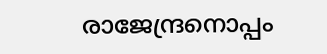രാജേന്ദ്രനൊപ്പം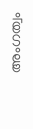അംഗത്വം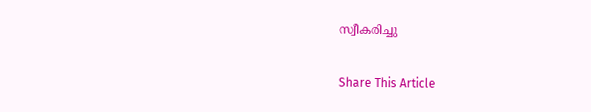സ്വീകരിച്ചു

Share This Article